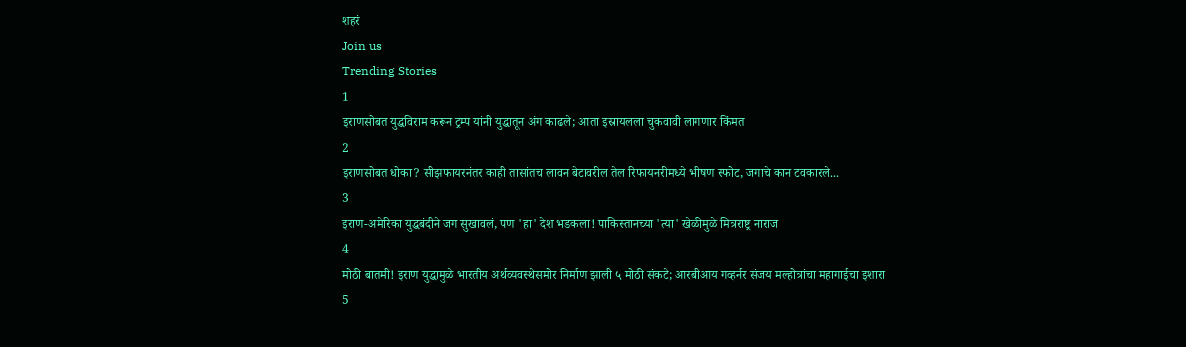शहरं
Join us
Trending Stories
1
इराणसोबत युद्धविराम करून ट्रम्प यांनी युद्धातून अंग काढले; आता इस्रायलला चुकवावी लागणार किंमत
2
इराणसोबत धोका? सीझफायरनंतर काही तासांतच लावन बेटावरील तेल रिफायनरीमध्ये भीषण स्फोट, जगाचे कान टवकारले...
3
इराण-अमेरिका युद्धबंदीने जग सुखावलं, पण 'हा' देश भडकला! पाकिस्तानच्या 'त्या' खेळीमुळे मित्रराष्ट्र नाराज
4
मोठी बातमी! इराण युद्धामुळे भारतीय अर्थव्यवस्थेसमोर निर्माण झाली ५ मोठी संकटे; आरबीआय गव्हर्नर संजय मल्होत्रांचा महागाईचा इशारा
5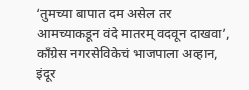‘तुमच्या बापात दम असेल तर आमच्याकडून वंदे मातरम् वदवून दाखवा’, काँग्रेस नगरसेविकेचं भाजपाला अव्हान, इंदूर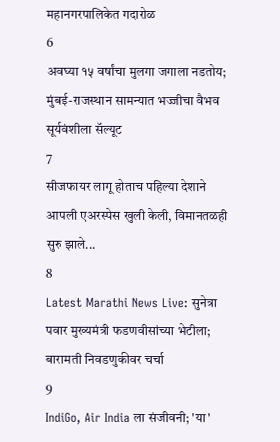महानगरपालिकेत गदारोळ
6
अवघ्या १५ वर्षांचा मुलगा जगाला नडतोय; मुंबई-राजस्थान सामन्यात भज्जीचा वैभव सूर्यवंशीला सॅल्यूट
7
सीजफायर लागू होताच पहिल्या देशाने आपली एअरस्पेस खुली केली, विमानतळही सुरु झाले...
8
Latest Marathi News Live: सुनेत्रा पवार मुख्यमंत्री फडणवीसांच्या भेटीला; बारामती निवडणुकीवर चर्चा
9
IndiGo, Air India ला संजीवनी; 'या'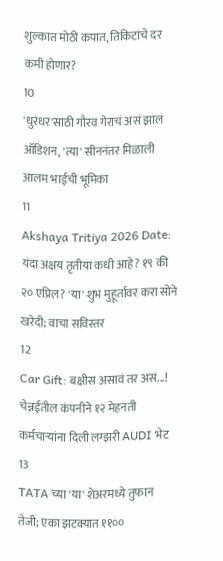शुल्कात मोठी कपात, तिकिटांचे दर कमी होणार?
10
'धुरंधर'साठी गौरव गेराचं असं झालं ऑडिशन, 'त्या' सीननंतर मिळाली आलम भाईची भूमिका
11
Akshaya Tritiya 2026 Date: यंदा अक्षय तृतीया कधी आहे? १९ की २० एप्रिल? 'या' शुभ मुहूर्तावर करा सोने खरेदी; वाचा सविस्तर
12
Car Gift: बक्षीस असावं तर असं...! चेन्नईतील कंपनीने १२ मेहनती कर्मचाऱ्यांना दिली लग्झरी AUDI भेट
13
TATA च्या 'या' शेअरमध्ये तुफान तेजी; एका झटक्यात ११००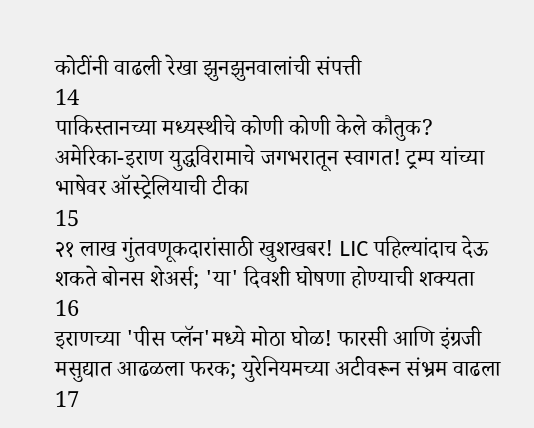कोटींनी वाढली रेखा झुनझुनवालांची संपत्ती
14
पाकिस्तानच्या मध्यस्थीचे कोणी कोणी केले कौतुक? अमेरिका-इराण युद्धविरामाचे जगभरातून स्वागत! ट्रम्प यांच्या भाषेवर ऑस्ट्रेलियाची टीका
15
२१ लाख गुंतवणूकदारांसाठी खुशखबर! LIC पहिल्यांदाच देऊ शकते बोनस शेअर्स; 'या' दिवशी घोषणा होण्याची शक्यता
16
इराणच्या 'पीस प्लॅन'मध्ये मोठा घोळ! फारसी आणि इंग्रजी मसुद्यात आढळला फरक; युरेनियमच्या अटीवरून संभ्रम वाढला
17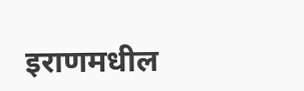इराणमधील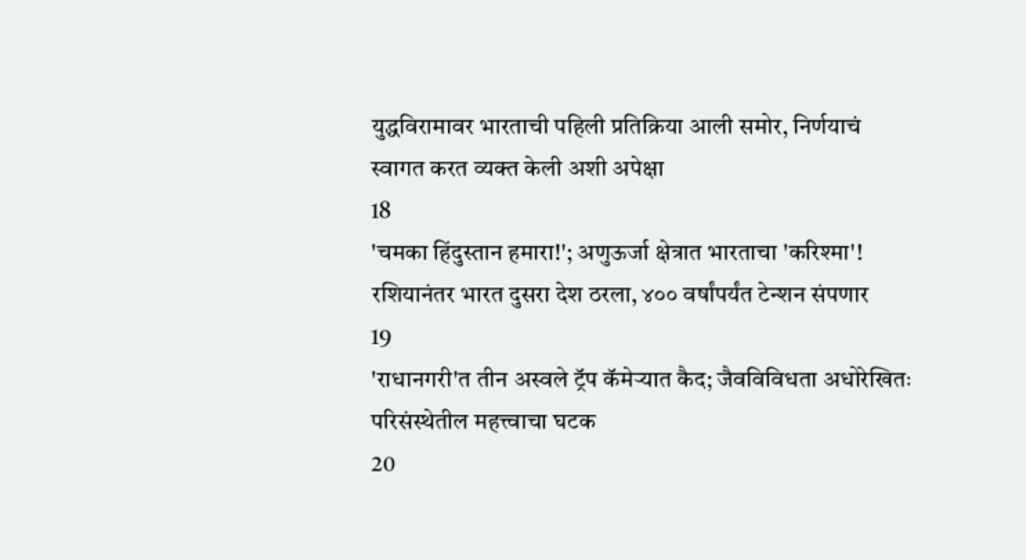युद्धविरामावर भारताची पहिली प्रतिक्रिया आली समोर, निर्णयाचं स्वागत करत व्यक्त केली अशी अपेक्षा
18
'चमका हिंदुस्तान हमारा!'; अणुऊर्जा क्षेत्रात भारताचा 'करिश्मा'! रशियानंतर भारत दुसरा देश ठरला, ४०० वर्षांपर्यंत टेन्शन संपणार
19
'राधानगरी'त तीन अस्वले ट्रॅप कॅमेऱ्यात कैद; जैवविविधता अधोरेखितः परिसंस्थेतील महत्त्वाचा घटक
20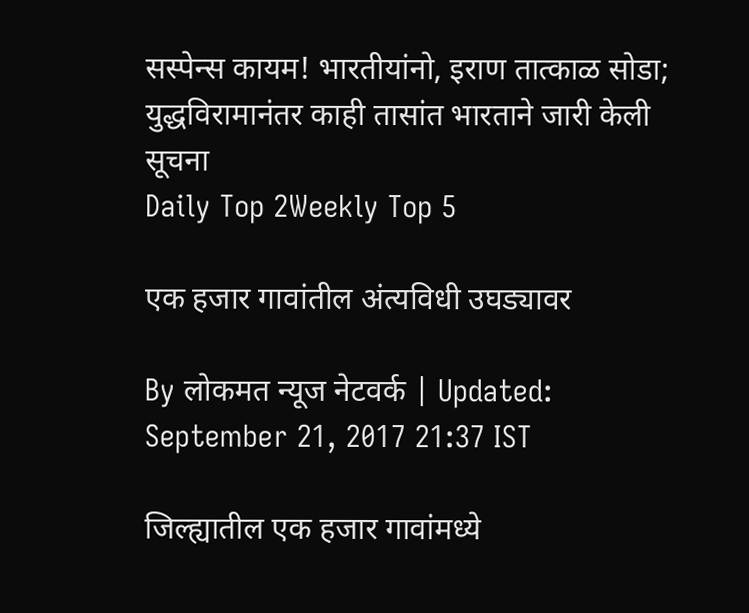सस्पेन्स कायम! भारतीयांनो, इराण तात्काळ सोडा; युद्धविरामानंतर काही तासांत भारताने जारी केली सूचना
Daily Top 2Weekly Top 5

एक हजार गावांतील अंत्यविधी उघड्यावर

By लोकमत न्यूज नेटवर्क | Updated: September 21, 2017 21:37 IST

जिल्ह्यातील एक हजार गावांमध्ये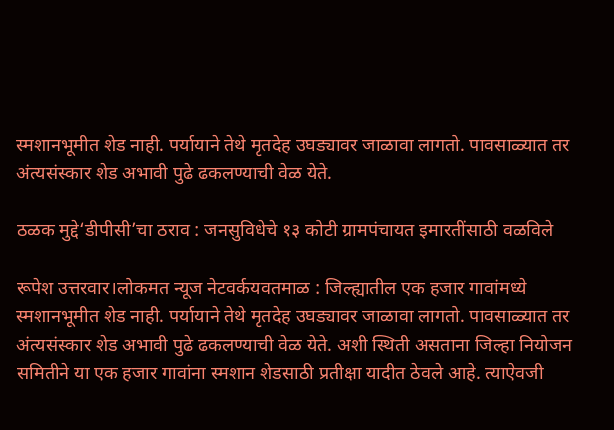स्मशानभूमीत शेड नाही. पर्यायाने तेथे मृतदेह उघड्यावर जाळावा लागतो. पावसाळ्यात तर अंत्यसंस्कार शेड अभावी पुढे ढकलण्याची वेळ येते.

ठळक मुद्दे‘डीपीसी’चा ठराव : जनसुविधेचे १३ कोटी ग्रामपंचायत इमारतींसाठी वळविले

रूपेश उत्तरवार।लोकमत न्यूज नेटवर्कयवतमाळ : जिल्ह्यातील एक हजार गावांमध्ये स्मशानभूमीत शेड नाही. पर्यायाने तेथे मृतदेह उघड्यावर जाळावा लागतो. पावसाळ्यात तर अंत्यसंस्कार शेड अभावी पुढे ढकलण्याची वेळ येते. अशी स्थिती असताना जिल्हा नियोजन समितीने या एक हजार गावांना स्मशान शेडसाठी प्रतीक्षा यादीत ठेवले आहे. त्याऐवजी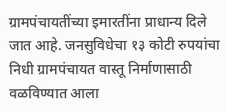ग्रामपंचायतींच्या इमारतींना प्राधान्य दिले जात आहे. जनसुविधेचा १३ कोटी रुपयांचा निधी ग्रामपंचायत वास्तू निर्माणासाठी वळविण्यात आला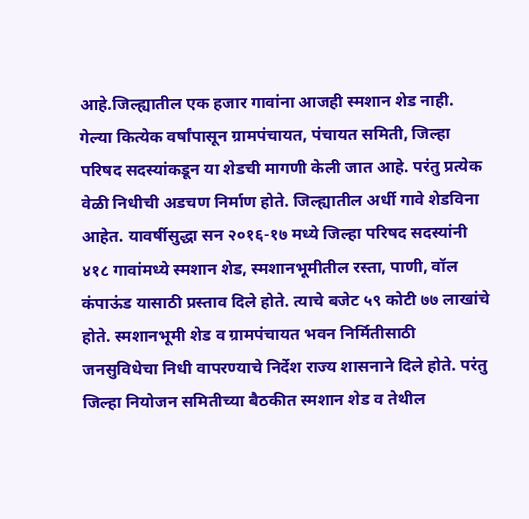आहे.जिल्ह्यातील एक हजार गावांना आजही स्मशान शेड नाही. गेल्या कित्येक वर्षांपासून ग्रामपंचायत, पंचायत समिती, जिल्हा परिषद सदस्यांकडून या शेडची मागणी केली जात आहे. परंतु प्रत्येक वेळी निधीची अडचण निर्माण होते. जिल्ह्यातील अर्धी गावे शेडविना आहेत. यावर्षीसुद्धा सन २०१६-१७ मध्ये जिल्हा परिषद सदस्यांनी ४१८ गावांमध्ये स्मशान शेड, स्मशानभूमीतील रस्ता, पाणी, वॉल कंपाऊंड यासाठी प्रस्ताव दिले होते. त्याचे बजेट ५९ कोटी ७७ लाखांचे होते. स्मशानभूमी शेड व ग्रामपंचायत भवन निर्मितीसाठी जनसुविधेचा निधी वापरण्याचे निर्देश राज्य शासनाने दिले होते. परंतु जिल्हा नियोजन समितीच्या बैठकीत स्मशान शेड व तेथील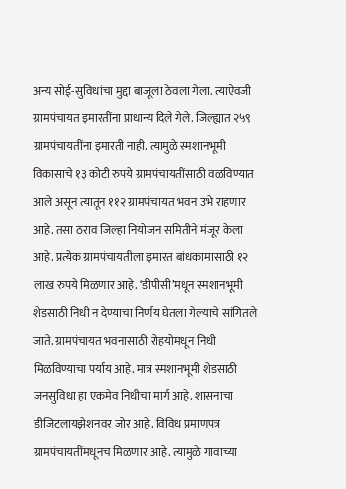अन्य सोई-सुविधांचा मुद्दा बाजूला ठेवला गेला. त्याऐवजी ग्रामपंचायत इमारतींना प्राधान्य दिले गेले. जिल्ह्यात २५९ ग्रामपंचायतींना इमारती नाही. त्यामुळे स्मशानभूमी विकासाचे १३ कोटी रुपये ग्रामपंचायतींसाठी वळविण्यात आले असून त्यातून ११२ ग्रामपंचायत भवन उभे राहणार आहे. तसा ठराव जिल्हा नियोजन समितीने मंजूर केला आहे. प्रत्येक ग्रामपंचायतीला इमारत बांधकामासाठी १२ लाख रुपये मिळणार आहे. ‘डीपीसी’मधून स्मशानभूमी शेडसाठी निधी न देण्याचा निर्णय घेतला गेल्याचे सांगितले जाते. ग्रामपंचायत भवनासाठी रोहयोमधून निधी मिळविण्याचा पर्याय आहे. मात्र स्मशानभूमी शेडसाठी जनसुविधा हा एकमेव निधीचा मार्ग आहे. शासनाचा डीजिटलायझेशनवर जोर आहे. विविध प्रमाणपत्र ग्रामपंचायतींमधूनच मिळणार आहे. त्यामुळे गावाच्या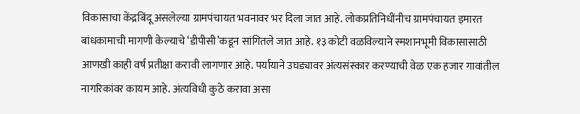विकासाचा केंद्रबिंदू असलेल्या ग्रामपंचायत भवनावर भर दिला जात आहे. लोकप्रतिनिधींनीच ग्रामपंचायत इमारत बांधकामाची मागणी केल्याचे ‘डीपीसी’कडून सांगितले जात आहे. १३ कोटी वळविल्याने स्मशानभूमी विकासासाठी आणखी काही वर्ष प्रतीक्षा करावी लागणार आहे. पर्यायाने उघड्यावर अंत्यसंस्कार करण्याची वेळ एक हजार गावांतील नागरिकांवर कायम आहे. अंत्यविधी कुठे करावा असा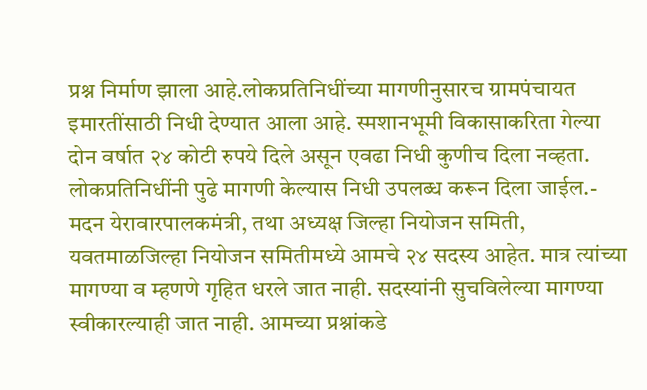प्रश्न निर्माण झाला आहे.लोकप्रतिनिधींच्या मागणीनुसारच ग्रामपंचायत इमारतींसाठी निधी देण्यात आला आहे. स्मशानभूमी विकासाकरिता गेल्या दोन वर्षात २४ कोटी रुपये दिले असून एवढा निधी कुणीच दिला नव्हता. लोकप्रतिनिधींनी पुढे मागणी केल्यास निधी उपलब्ध करून दिला जाईल.- मदन येरावारपालकमंत्री, तथा अध्यक्ष जिल्हा नियोजन समिती, यवतमाळजिल्हा नियोजन समितीमध्ये आमचे २४ सदस्य आहेत. मात्र त्यांच्या मागण्या व म्हणणे गृहित धरले जात नाही. सदस्यांनी सुचविलेल्या मागण्या स्वीकारल्याही जात नाही. आमच्या प्रश्नांकडे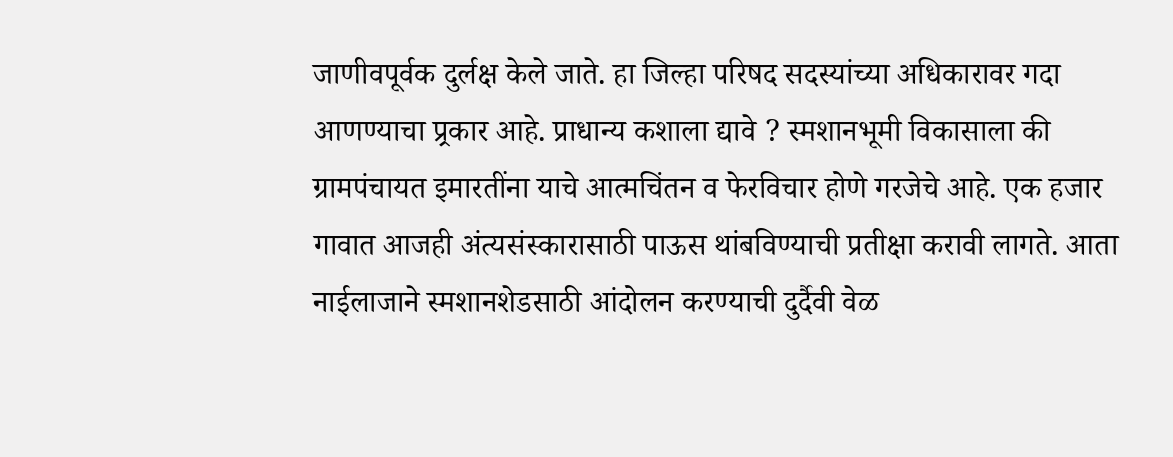जाणीवपूर्वक दुर्लक्ष केले जाते. हा जिल्हा परिषद सदस्यांच्या अधिकारावर गदा आणण्याचा प्र्रकार आहे. प्राधान्य कशाला द्यावे ? स्मशानभूमी विकासाला की ग्रामपंचायत इमारतींना याचे आत्मचिंतन व फेरविचार होणे गरजेचे आहे. एक हजार गावात आजही अंत्यसंस्कारासाठी पाऊस थांबविण्याची प्रतीक्षा करावी लागते. आता नाईलाजाने स्मशानशेडसाठी आंदोलन करण्याची दुर्दैवी वेळ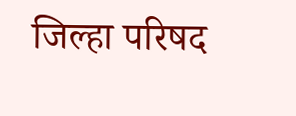जिल्हा परिषद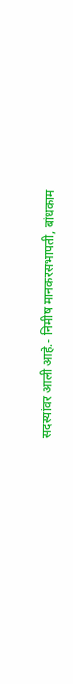सदस्यांवर आली आहे.- निमीष मानकरसभापती, बांधकाम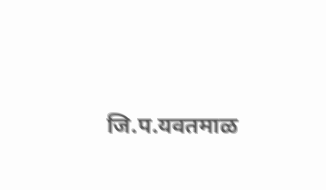जि.प.यवतमाळ